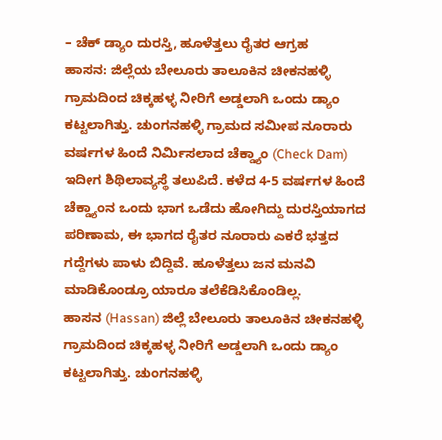– ಚೆಕ್ ಡ್ಯಾಂ ದುರಸ್ತಿ, ಹೂಳೆತ್ತಲು ರೈತರ ಆಗ್ರಹ
ಹಾಸನ: ಜಿಲ್ಲೆಯ ಬೇಲೂರು ತಾಲೂಕಿನ ಚೀಕನಹಳ್ಳಿ ಗ್ರಾಮದಿಂದ ಚಿಕ್ಕಹಳ್ಳ ನೀರಿಗೆ ಅಡ್ಡಲಾಗಿ ಒಂದು ಡ್ಯಾಂ ಕಟ್ಟಲಾಗಿತ್ತು. ಚುಂಗನಹಳ್ಳಿ ಗ್ರಾಮದ ಸಮೀಪ ನೂರಾರು ವರ್ಷಗಳ ಹಿಂದೆ ನಿರ್ಮಿಸಲಾದ ಚೆಕ್ಡ್ಯಾಂ (Check Dam) ಇದೀಗ ಶಿಥಿಲಾವ್ಯಸ್ಥೆ ತಲುಪಿದೆ. ಕಳೆದ 4-5 ವರ್ಷಗಳ ಹಿಂದೆ ಚೆಕ್ಡ್ಯಾಂನ ಒಂದು ಭಾಗ ಒಡೆದು ಹೋಗಿದ್ದು ದುರಸ್ತಿಯಾಗದ ಪರಿಣಾಮ, ಈ ಭಾಗದ ರೈತರ ನೂರಾರು ಎಕರೆ ಭತ್ತದ ಗದ್ದೆಗಳು ಪಾಳು ಬಿದ್ದಿವೆ. ಹೂಳೆತ್ತಲು ಜನ ಮನವಿ ಮಾಡಿಕೊಂಡ್ರೂ ಯಾರೂ ತಲೆಕೆಡಿಸಿಕೊಂಡಿಲ್ಲ.
ಹಾಸನ (Hassan) ಜಿಲ್ಲೆ ಬೇಲೂರು ತಾಲೂಕಿನ ಚೀಕನಹಳ್ಳಿ ಗ್ರಾಮದಿಂದ ಚಿಕ್ಕಹಳ್ಳ ನೀರಿಗೆ ಅಡ್ಡಲಾಗಿ ಒಂದು ಡ್ಯಾಂ ಕಟ್ಟಲಾಗಿತ್ತು. ಚುಂಗನಹಳ್ಳಿ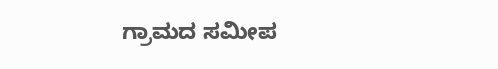ಗ್ರಾಮದ ಸಮೀಪ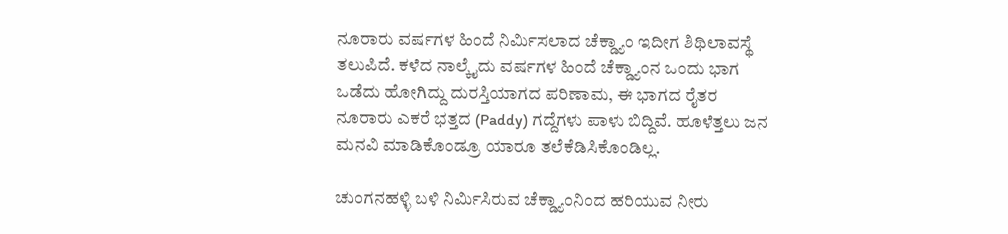ನೂರಾರು ವರ್ಷಗಳ ಹಿಂದೆ ನಿರ್ಮಿಸಲಾದ ಚೆಕ್ಡ್ಯಾಂ ಇದೀಗ ಶಿಥಿಲಾವಸ್ಥೆ ತಲುಪಿದೆ. ಕಳೆದ ನಾಲ್ಕೈದು ವರ್ಷಗಳ ಹಿಂದೆ ಚೆಕ್ಡ್ಯಾಂನ ಒಂದು ಭಾಗ ಒಡೆದು ಹೋಗಿದ್ದು ದುರಸ್ತಿಯಾಗದ ಪರಿಣಾಮ, ಈ ಭಾಗದ ರೈತರ ನೂರಾರು ಎಕರೆ ಭತ್ತದ (Paddy) ಗದ್ದೆಗಳು ಪಾಳು ಬಿದ್ದಿವೆ. ಹೂಳೆತ್ತಲು ಜನ ಮನವಿ ಮಾಡಿಕೊಂಡ್ರೂ ಯಾರೂ ತಲೆಕೆಡಿಸಿಕೊಂಡಿಲ್ಲ.

ಚುಂಗನಹಳ್ಳಿ ಬಳಿ ನಿರ್ಮಿಸಿರುವ ಚೆಕ್ಡ್ಯಾಂನಿಂದ ಹರಿಯುವ ನೀರು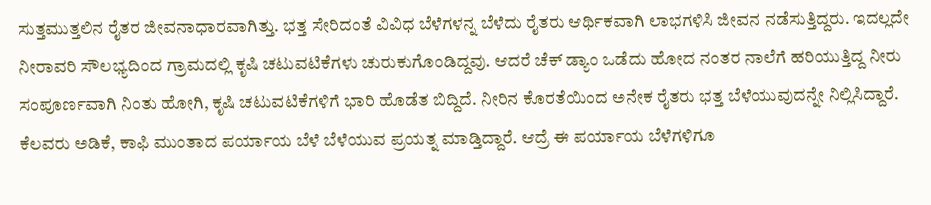ಸುತ್ತಮುತ್ತಲಿನ ರೈತರ ಜೀವನಾಧಾರವಾಗಿತ್ತು. ಭತ್ತ ಸೇರಿದಂತೆ ವಿವಿಧ ಬೆಳೆಗಳನ್ನ ಬೆಳೆದು ರೈತರು ಆರ್ಥಿಕವಾಗಿ ಲಾಭಗಳಿಸಿ ಜೀವನ ನಡೆಸುತ್ತಿದ್ದರು. ಇದಲ್ಲದೇ ನೀರಾವರಿ ಸೌಲಭ್ಯದಿಂದ ಗ್ರಾಮದಲ್ಲಿ ಕೃಷಿ ಚಟುವಟಿಕೆಗಳು ಚುರುಕುಗೊಂಡಿದ್ದವು. ಆದರೆ ಚೆಕ್ ಡ್ಯಾಂ ಒಡೆದು ಹೋದ ನಂತರ ನಾಲೆಗೆ ಹರಿಯುತ್ತಿದ್ದ ನೀರು ಸಂಪೂರ್ಣವಾಗಿ ನಿಂತು ಹೋಗಿ, ಕೃಷಿ ಚಟುವಟಿಕೆಗಳಿಗೆ ಭಾರಿ ಹೊಡೆತ ಬಿದ್ದಿದೆ. ನೀರಿನ ಕೊರತೆಯಿಂದ ಅನೇಕ ರೈತರು ಭತ್ತ ಬೆಳೆಯುವುದನ್ನೇ ನಿಲ್ಲಿಸಿದ್ದಾರೆ. ಕೆಲವರು ಅಡಿಕೆ, ಕಾಫಿ ಮುಂತಾದ ಪರ್ಯಾಯ ಬೆಳೆ ಬೆಳೆಯುವ ಪ್ರಯತ್ನ ಮಾಡ್ತಿದ್ದಾರೆ. ಆದ್ರೆ ಈ ಪರ್ಯಾಯ ಬೆಳೆಗಳಿಗೂ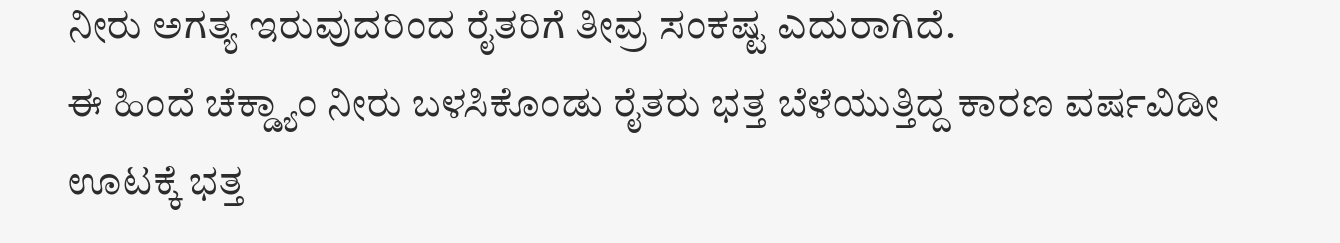ನೀರು ಅಗತ್ಯ ಇರುವುದರಿಂದ ರೈತರಿಗೆ ತೀವ್ರ ಸಂಕಷ್ಟ ಎದುರಾಗಿದೆ.
ಈ ಹಿಂದೆ ಚೆಕ್ಡ್ಯಾಂ ನೀರು ಬಳಸಿಕೊಂಡು ರೈತರು ಭತ್ತ ಬೆಳೆಯುತ್ತಿದ್ದ ಕಾರಣ ವರ್ಷವಿಡೀ ಊಟಕ್ಕೆ ಭತ್ತ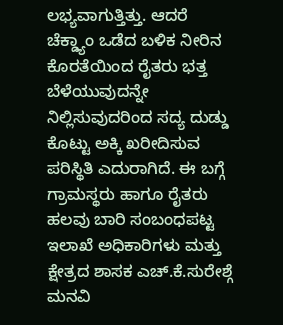ಲಭ್ಯವಾಗುತ್ತಿತ್ತು. ಆದರೆ ಚೆಕ್ಡ್ಯಾಂ ಒಡೆದ ಬಳಿಕ ನೀರಿನ ಕೊರತೆಯಿಂದ ರೈತರು ಭತ್ತ ಬೆಳೆಯುವುದನ್ನೇ ನಿಲ್ಲಿಸುವುದರಿಂದ ಸದ್ಯ ದುಡ್ಡು ಕೊಟ್ಟು ಅಕ್ಕಿ ಖರೀದಿಸುವ ಪರಿಸ್ಥಿತಿ ಎದುರಾಗಿದೆ. ಈ ಬಗ್ಗೆ ಗ್ರಾಮಸ್ಥರು ಹಾಗೂ ರೈತರು ಹಲವು ಬಾರಿ ಸಂಬಂಧಪಟ್ಟ ಇಲಾಖೆ ಅಧಿಕಾರಿಗಳು ಮತ್ತು ಕ್ಷೇತ್ರದ ಶಾಸಕ ಎಚ್.ಕೆ.ಸುರೇಶ್ಗೆ ಮನವಿ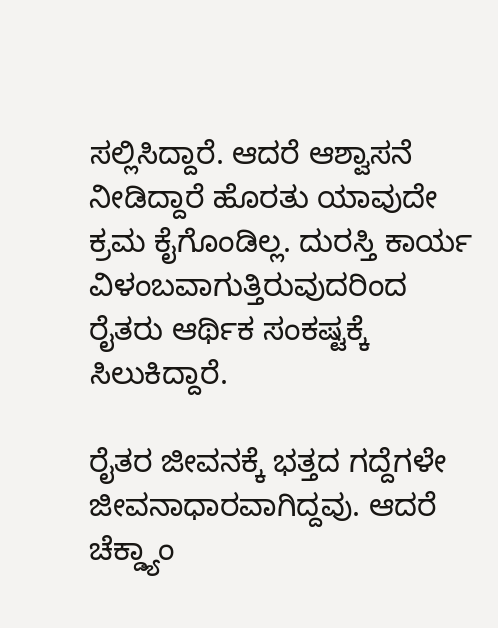ಸಲ್ಲಿಸಿದ್ದಾರೆ. ಆದರೆ ಆಶ್ವಾಸನೆ ನೀಡಿದ್ದಾರೆ ಹೊರತು ಯಾವುದೇ ಕ್ರಮ ಕೈಗೊಂಡಿಲ್ಲ. ದುರಸ್ತಿ ಕಾರ್ಯ ವಿಳಂಬವಾಗುತ್ತಿರುವುದರಿಂದ ರೈತರು ಆರ್ಥಿಕ ಸಂಕಷ್ಟಕ್ಕೆ ಸಿಲುಕಿದ್ದಾರೆ.

ರೈತರ ಜೀವನಕ್ಕೆ ಭತ್ತದ ಗದ್ದೆಗಳೇ ಜೀವನಾಧಾರವಾಗಿದ್ದವು. ಆದರೆ ಚೆಕ್ಡ್ಯಾಂ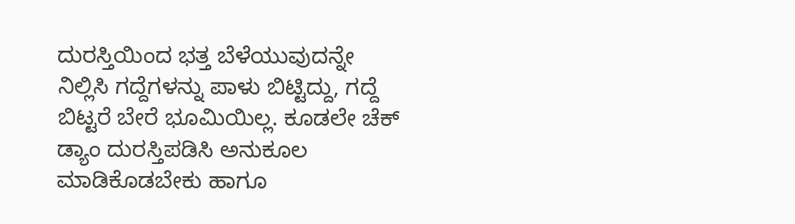ದುರಸ್ತಿಯಿಂದ ಭತ್ತ ಬೆಳೆಯುವುದನ್ನೇ ನಿಲ್ಲಿಸಿ ಗದ್ದೆಗಳನ್ನು ಪಾಳು ಬಿಟ್ಟಿದ್ದು, ಗದ್ದೆ ಬಿಟ್ಟರೆ ಬೇರೆ ಭೂಮಿಯಿಲ್ಲ. ಕೂಡಲೇ ಚೆಕ್ ಡ್ಯಾಂ ದುರಸ್ತಿಪಡಿಸಿ ಅನುಕೂಲ ಮಾಡಿಕೊಡಬೇಕು ಹಾಗೂ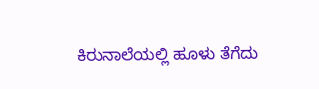ಕಿರುನಾಲೆಯಲ್ಲಿ ಹೂಳು ತೆಗೆದು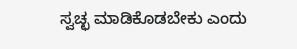ಸ್ವಚ್ಛ ಮಾಡಿಕೊಡಬೇಕು ಎಂದು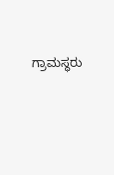ಗ್ರಾಮಸ್ಥರು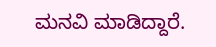ಮನವಿ ಮಾಡಿದ್ದಾರೆ.